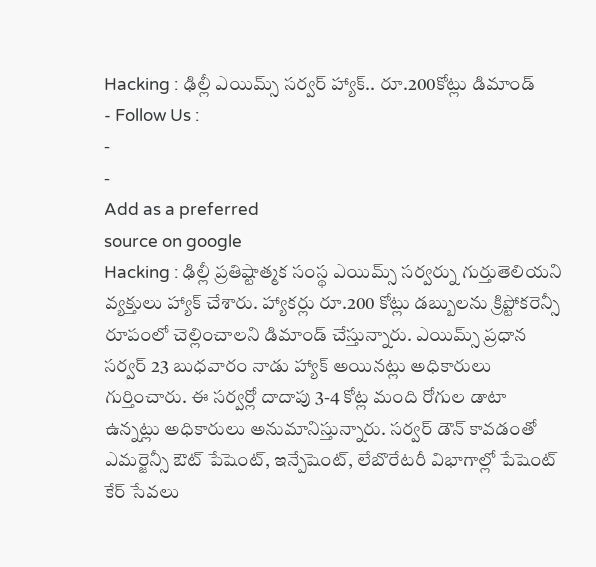Hacking : ఢిల్లీ ఎయిమ్స్ సర్వర్ హ్యాక్.. రూ.200కోట్లు డిమాండ్
- Follow Us :
-
-
Add as a preferred
source on google
Hacking : ఢిల్లీ ప్రతిష్టాత్మక సంస్థ ఎయిమ్స్ సర్వర్ను గుర్తుతెలియని వ్యక్తులు హ్యాక్ చేశారు. హ్యాకర్లు రూ.200 కోట్లు డబ్బులను క్రిప్టోకరెన్సీ రూపంలో చెల్లించాలని డిమాండ్ చేస్తున్నారు. ఎయిమ్స్ ప్రధాన సర్వర్ 23 బుధవారం నాడు హ్యాక్ అయినట్లు అధికారులు గుర్తించారు. ఈ సర్వర్లో దాదాపు 3-4 కోట్ల మంది రోగుల డాటా ఉన్నట్లు అధికారులు అనుమానిస్తున్నారు. సర్వర్ డౌన్ కావడంతో ఎమర్జెన్సీ ఔట్ పేషెంట్, ఇన్పేషెంట్, లేబొరేటరీ విభాగాల్లో పేషెంట్ కేర్ సేవలు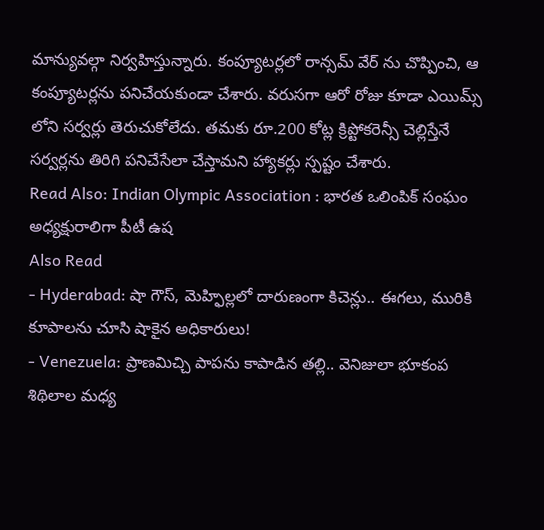మాన్యువల్గా నిర్వహిస్తున్నారు. కంప్యూటర్లలో రాన్సమ్ వేర్ ను చొప్పించి, ఆ కంప్యూటర్లను పనిచేయకుండా చేశారు. వరుసగా ఆరో రోజు కూడా ఎయిమ్స్ లోని సర్వర్లు తెరుచుకోలేదు. తమకు రూ.200 కోట్ల క్రిప్టోకరెన్సీ చెల్లిస్తేనే సర్వర్లను తిరిగి పనిచేసేలా చేస్తామని హ్యాకర్లు స్పష్టం చేశారు.
Read Also: Indian Olympic Association : భారత ఒలింపిక్ సంఘం అధ్యక్షురాలిగా పీటీ ఉష
Also Read
- Hyderabad: షా గౌస్, మెహ్ఫిల్లలో దారుణంగా కిచెన్లు.. ఈగలు, మురికి కూపాలను చూసి షాకైన అధికారులు!
- Venezuela: ప్రాణమిచ్చి పాపను కాపాడిన తల్లి.. వెనిజులా భూకంప శిథిలాల మధ్య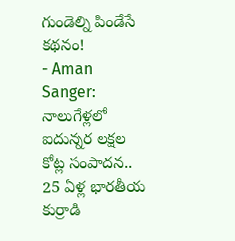గుండెల్ని పిండేసే కథనం!
- Aman Sanger: నాలుగేళ్లలో ఐదున్నర లక్షల కోట్ల సంపాదన.. 25 ఏళ్ల భారతీయ కుర్రాడి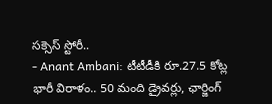సక్సెస్ స్టోరీ..
- Anant Ambani: టీటీడీకి రూ.27.5 కోట్ల భారీ విరాళం.. 50 మంది డ్రైవర్లు, ఛార్జింగ్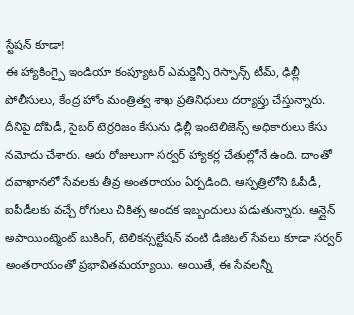స్టేషన్ కూడా!
ఈ హ్యాకింగ్పై ఇండియా కంప్యూటర్ ఎమర్జెన్సీ రెస్పాన్స్ టీమ్, ఢిల్లీ పోలీసులు, కేంద్ర హోం మంత్రిత్వ శాఖ ప్రతినిధులు దర్యాప్తు చేస్తున్నారు. దీనిపై దోపిడీ, సైబర్ టెర్రరిజం కేసును ఢిల్లీ ఇంటెలిజెన్స్ అధికారులు కేసు నమోదు చేశారు. ఆరు రోజులుగా సర్వర్ హ్యాకర్ల చేతుల్లోనే ఉంది. దాంతో దవాఖానలో సేవలకు తీవ్ర అంతరాయం ఏర్పడింది. ఆస్పత్రిలోని ఓపీడీ, ఐపీడీలకు వచ్చే రోగులు చికిత్స అందక ఇబ్బందులు పడుతున్నారు. ఆన్లైన్ అపాయింట్మెంట్ బుకింగ్, టెలికన్సల్టేషన్ వంటి డిజిటల్ సేవలు కూడా సర్వర్ అంతరాయంతో ప్రభావితమయ్యాయి. అయితే, ఈ సేవలన్నీ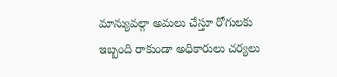మాన్యువల్గా అమలు చేస్తూ రోగులకు ఇబ్బంది రాకుండా అధికారులు చర్యలు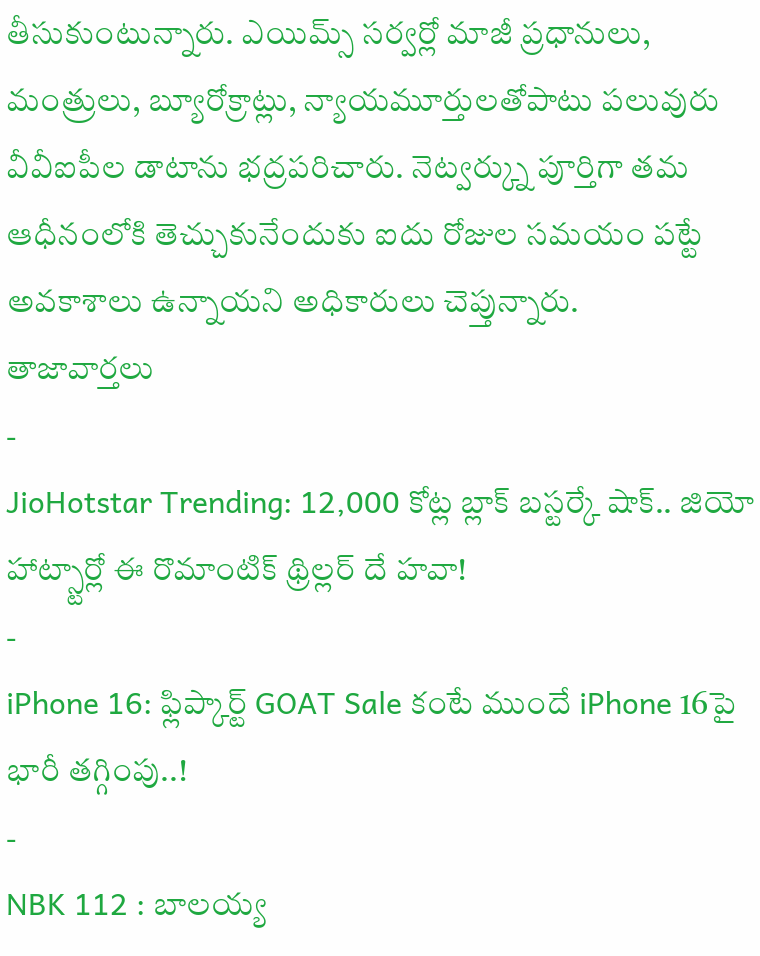తీసుకుంటున్నారు. ఎయిమ్స్ సర్వర్లో మాజీ ప్రధానులు, మంత్రులు, బ్యూరోక్రాట్లు, న్యాయమూర్తులతోపాటు పలువురు వీవీఐపీల డాటాను భద్రపరిచారు. నెట్వర్క్ను పూర్తిగా తమ ఆధీనంలోకి తెచ్చుకునేందుకు ఐదు రోజుల సమయం పట్టే అవకాశాలు ఉన్నాయని అధికారులు చెప్తున్నారు.
తాజావార్తలు
-
JioHotstar Trending: 12,000 కోట్ల బ్లాక్ బస్టర్కే షాక్.. జియో హాట్స్టార్లో ఈ రొమాంటిక్ థ్రిల్లర్ దే హవా!
-
iPhone 16: ఫ్లిప్కార్ట్ GOAT Sale కంటే ముందే iPhone 16పై భారీ తగ్గింపు..!
-
NBK 112 : బాలయ్య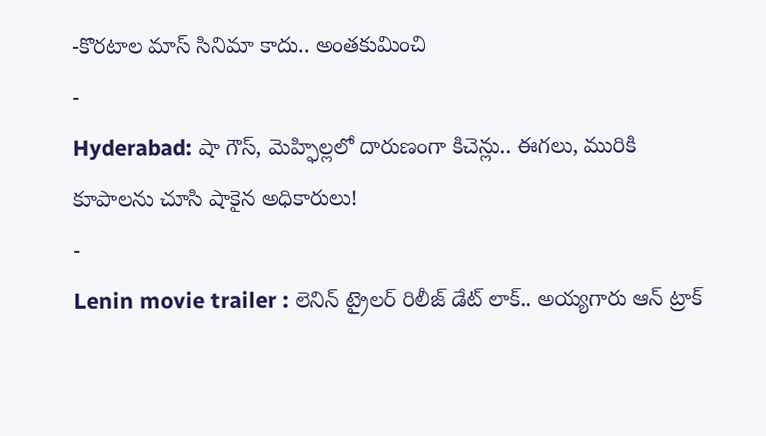-కొరటాల మాస్ సినిమా కాదు.. అంతకుమించి
-
Hyderabad: షా గౌస్, మెహ్ఫిల్లలో దారుణంగా కిచెన్లు.. ఈగలు, మురికి కూపాలను చూసి షాకైన అధికారులు!
-
Lenin movie trailer : లెనిన్ ట్రైలర్ రిలీజ్ డేట్ లాక్.. అయ్యగారు ఆన్ ట్రాక్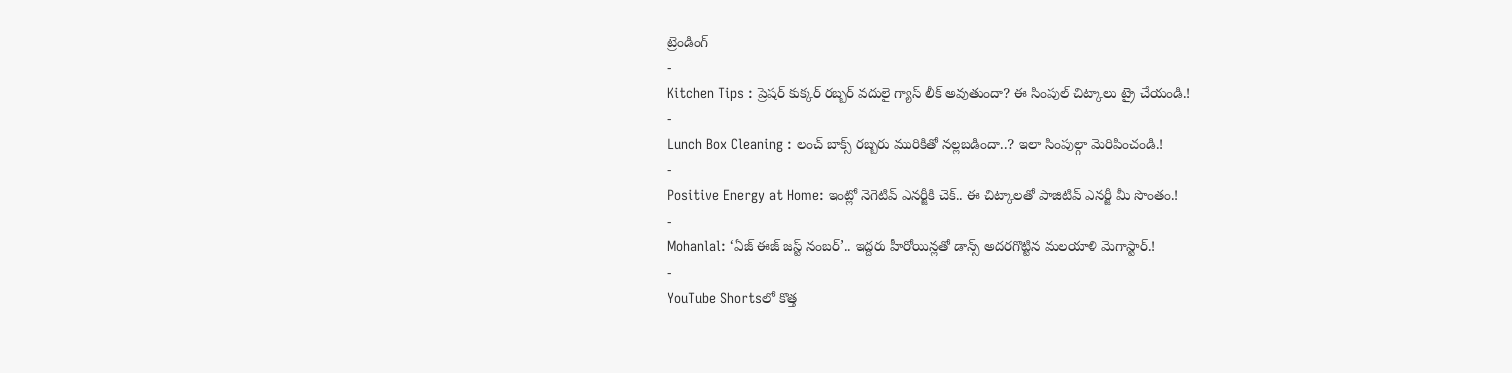ట్రెండింగ్
-
Kitchen Tips : ప్రెషర్ కుక్కర్ రబ్బర్ వదులై గ్యాస్ లీక్ అవుతుందా? ఈ సింపుల్ చిట్కాలు ట్రై చేయండి.!
-
Lunch Box Cleaning : లంచ్ బాక్స్ రబ్బరు మురికితో నల్లబడిందా..? ఇలా సింపుల్గా మెరిపించండి.!
-
Positive Energy at Home: ఇంట్లో నెగెటివ్ ఎనర్జీకి చెక్.. ఈ చిట్కాలతో పాజిటివ్ ఎనర్జీ మీ సొంతం.!
-
Mohanlal: ‘ఏజ్ ఈజ్ జస్ట్ నంబర్’.. ఇద్దరు హీరోయిన్లతో డాన్స్ అదరగొట్టిన మలయాళి మెగాస్టార్.!
-
YouTube Shortsలో కొత్త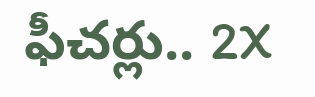ఫీచర్లు.. 2X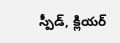స్పీడ్, క్లియర్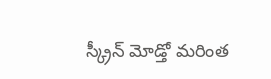స్క్రీన్ మోడ్తో మరింత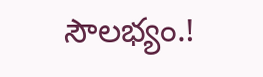సౌలభ్యం.!